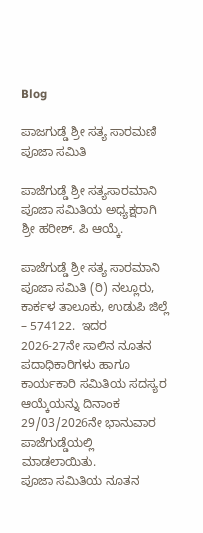Blog

ಪಾಜಗುಡ್ಡೆ ಶ್ರೀ ಸತ್ಯ ಸಾರಮಣಿ ಪೂಜಾ ಸಮಿತಿ

ಪಾಜೆಗುಡ್ಡೆ ಶ್ರೀ ಸತ್ಯಸಾರಮಾನಿ ಪೂಜಾ ಸಮಿತಿಯ ಅಧ್ಯಕ್ಷರಾಗಿ ಶ್ರೀ ಹರೀಶ್. ಪಿ ಆಯ್ಕೆ.

ಪಾಜೆಗುಡ್ಡೆ ಶ್ರೀ ಸತ್ಯ ಸಾರಮಾನಿ ಪೂಜಾ ಸಮಿತಿ (ರಿ) ನಲ್ಲೂರು, ಕಾರ್ಕಳ ತಾಲೂಕು, ಉಡುಪಿ ಜಿಲ್ಲೆ – 574122.  ಇದರ 2026-27ನೇ ಸಾಲಿನ ನೂತನ ಪದಾಧಿಕಾರಿಗಳು ಹಾಗೂ ಕಾರ್ಯಕಾರಿ ಸಮಿತಿಯ ಸದಸ್ಯರ  ಆಯ್ಕೆಯನ್ನು ದಿನಾಂಕ  29/03/2026ನೇ ಭಾನುವಾರ ಪಾಜೆಗುಡ್ಡೆಯಲ್ಲಿ ಮಾಡಲಾಯಿತು.
ಪೂಜಾ ಸಮಿತಿಯ ನೂತನ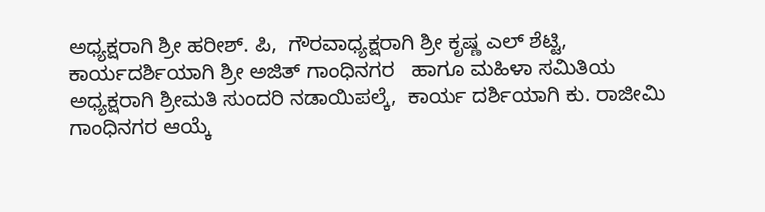ಅಧ್ಯಕ್ಷರಾಗಿ ಶ್ರೀ ಹರೀಶ್. ಪಿ,  ಗೌರವಾಧ್ಯಕ್ಷರಾಗಿ ಶ್ರೀ ಕೃಷ್ಣ ಎಲ್ ಶೆಟ್ಟಿ,   ಕಾರ್ಯದರ್ಶಿಯಾಗಿ ಶ್ರೀ ಅಜಿತ್ ಗಾಂಧಿನಗರ   ಹಾಗೂ ಮಹಿಳಾ ಸಮಿತಿಯ ಅಧ್ಯಕ್ಷರಾಗಿ ಶ್ರೀಮತಿ ಸುಂದರಿ ನಡಾಯಿಪಲ್ಕೆ,  ಕಾರ್ಯ ದರ್ಶಿಯಾಗಿ ಕು. ರಾಜೀಮಿ ಗಾಂಧಿನಗರ ಆಯ್ಕೆ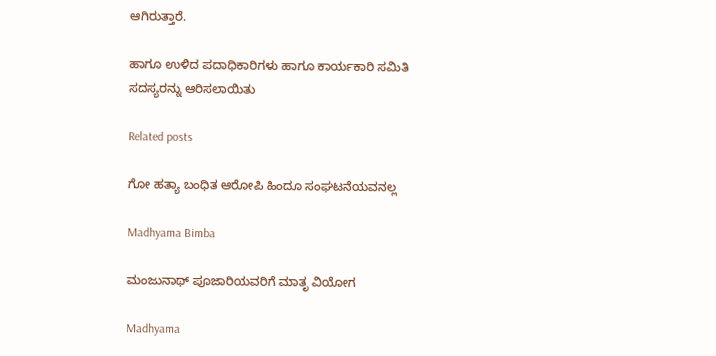ಆಗಿರುತ್ತಾರೆ.

ಹಾಗೂ ಉಳಿದ ಪದಾಧಿಕಾರಿಗಳು ಹಾಗೂ ಕಾರ್ಯಕಾರಿ ಸಮಿತಿ ಸದಸ್ಯರನ್ನು ಆರಿಸಲಾಯಿತು

Related posts

ಗೋ ಹತ್ಯಾ ಬಂಧಿತ ಆರೋಪಿ ಹಿಂದೂ ಸಂಘಟನೆಯವನಲ್ಲ

Madhyama Bimba

ಮಂಜುನಾಥ್ ಪೂಜಾರಿಯವರಿಗೆ ಮಾತೃ ವಿಯೋಗ

Madhyama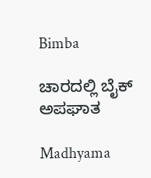Bimba

ಚಾರದಲ್ಲಿ ಬೈಕ್ ಅಪಘಾತ

Madhyama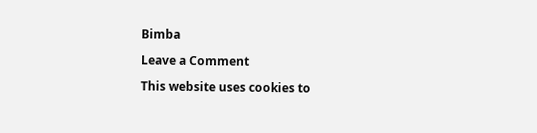Bimba

Leave a Comment

This website uses cookies to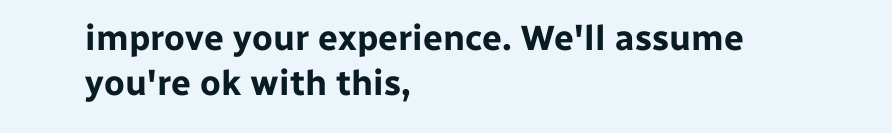improve your experience. We'll assume you're ok with this,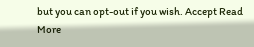but you can opt-out if you wish. Accept Read More